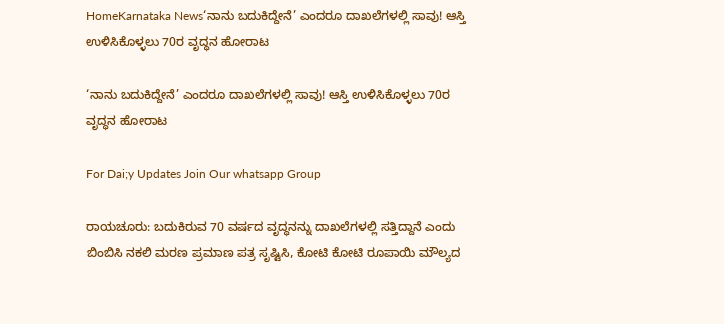HomeKarnataka News‘ನಾನು ಬದುಕಿದ್ದೇನೆ’ ಎಂದರೂ ದಾಖಲೆಗಳಲ್ಲಿ ಸಾವು! ಆಸ್ತಿ ಉಳಿಸಿಕೊಳ್ಳಲು 70ರ ವೃದ್ಧನ ಹೋರಾಟ

‘ನಾನು ಬದುಕಿದ್ದೇನೆ’ ಎಂದರೂ ದಾಖಲೆಗಳಲ್ಲಿ ಸಾವು! ಆಸ್ತಿ ಉಳಿಸಿಕೊಳ್ಳಲು 70ರ ವೃದ್ಧನ ಹೋರಾಟ

For Dai;y Updates Join Our whatsapp Group

ರಾಯಚೂರು: ಬದುಕಿರುವ 70 ವರ್ಷದ ವೃದ್ಧನನ್ನು ದಾಖಲೆಗಳಲ್ಲಿ ಸತ್ತಿದ್ದಾನೆ ಎಂದು ಬಿಂಬಿಸಿ ನಕಲಿ ಮರಣ ಪ್ರಮಾಣ ಪತ್ರ ಸೃಷ್ಟಿಸಿ, ಕೋಟಿ ಕೋಟಿ ರೂಪಾಯಿ ಮೌಲ್ಯದ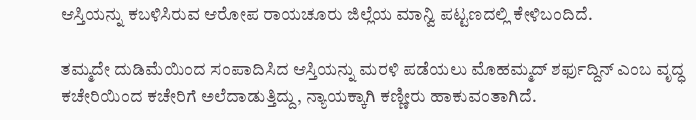ಆಸ್ತಿಯನ್ನು ಕಬಳಿಸಿರುವ ಆರೋಪ ರಾಯಚೂರು ಜಿಲ್ಲೆಯ ಮಾನ್ವಿ ಪಟ್ಟಣದಲ್ಲಿ ಕೇಳಿಬಂದಿದೆ.

ತಮ್ಮದೇ ದುಡಿಮೆಯಿಂದ ಸಂಪಾದಿಸಿದ ಆಸ್ತಿಯನ್ನು ಮರಳಿ ಪಡೆಯಲು ಮೊಹಮ್ಮದ್ ಶರ್ಫುದ್ದಿನ್ ಎಂಬ ವೃದ್ಧ ಕಚೇರಿಯಿಂದ ಕಚೇರಿಗೆ ಅಲೆದಾಡುತ್ತಿದ್ದು, ನ್ಯಾಯಕ್ಕಾಗಿ ಕಣ್ಣೀರು ಹಾಕುವಂತಾಗಿದೆ.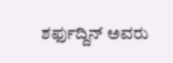ಶರ್ಫುದ್ದಿನ್ ಅವರು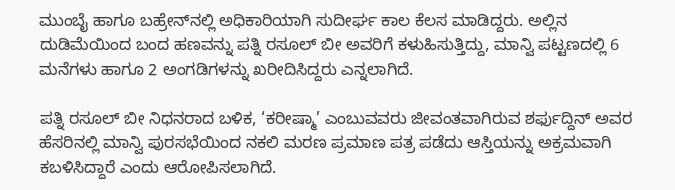ಮುಂಬೈ ಹಾಗೂ ಬಹ್ರೇನ್‌ನಲ್ಲಿ ಅಧಿಕಾರಿಯಾಗಿ ಸುದೀರ್ಘ ಕಾಲ ಕೆಲಸ ಮಾಡಿದ್ದರು. ಅಲ್ಲಿನ ದುಡಿಮೆಯಿಂದ ಬಂದ ಹಣವನ್ನು ಪತ್ನಿ ರಸೂಲ್ ಬೀ ಅವರಿಗೆ ಕಳುಹಿಸುತ್ತಿದ್ದು, ಮಾನ್ವಿ ಪಟ್ಟಣದಲ್ಲಿ 6 ಮನೆಗಳು ಹಾಗೂ 2 ಅಂಗಡಿಗಳನ್ನು ಖರೀದಿಸಿದ್ದರು ಎನ್ನಲಾಗಿದೆ.

ಪತ್ನಿ ರಸೂಲ್ ಬೀ ನಿಧನರಾದ ಬಳಿಕ, ‘ಕರೀಷ್ಮಾ’ ಎಂಬುವವರು ಜೀವಂತವಾಗಿರುವ ಶರ್ಫುದ್ದಿನ್ ಅವರ ಹೆಸರಿನಲ್ಲಿ ಮಾನ್ವಿ ಪುರಸಭೆಯಿಂದ ನಕಲಿ ಮರಣ ಪ್ರಮಾಣ ಪತ್ರ ಪಡೆದು ಆಸ್ತಿಯನ್ನು ಅಕ್ರಮವಾಗಿ ಕಬಳಿಸಿದ್ದಾರೆ ಎಂದು ಆರೋಪಿಸಲಾಗಿದೆ.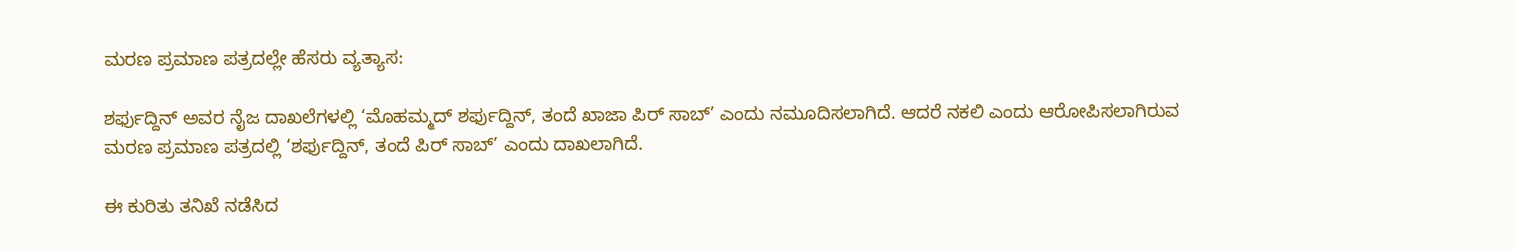ಮರಣ ಪ್ರಮಾಣ ಪತ್ರದಲ್ಲೇ ಹೆಸರು ವ್ಯತ್ಯಾಸ:

ಶರ್ಫುದ್ದಿನ್ ಅವರ ನೈಜ ದಾಖಲೆಗಳಲ್ಲಿ ‘ಮೊಹಮ್ಮದ್ ಶರ್ಫುದ್ದಿನ್, ತಂದೆ ಖಾಜಾ ಪಿರ್ ಸಾಬ್’ ಎಂದು ನಮೂದಿಸಲಾಗಿದೆ. ಆದರೆ ನಕಲಿ ಎಂದು ಆರೋಪಿಸಲಾಗಿರುವ ಮರಣ ಪ್ರಮಾಣ ಪತ್ರದಲ್ಲಿ ‘ಶರ್ಫುದ್ದಿನ್, ತಂದೆ ಪಿರ್ ಸಾಬ್’ ಎಂದು ದಾಖಲಾಗಿದೆ.

ಈ ಕುರಿತು ತನಿಖೆ ನಡೆಸಿದ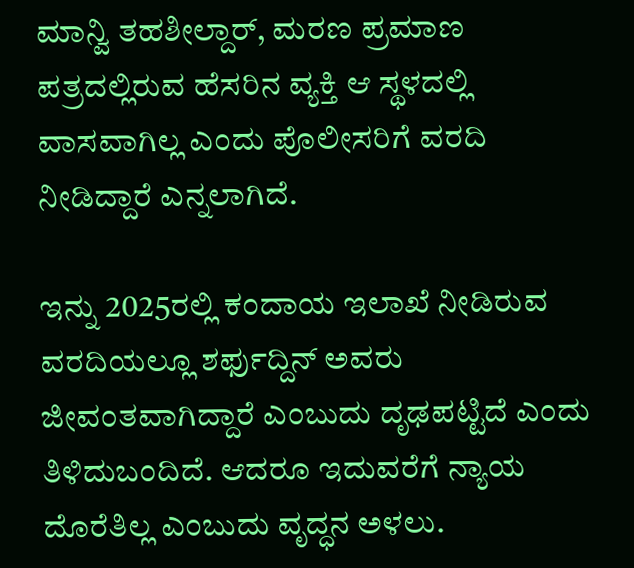ಮಾನ್ವಿ ತಹಶೀಲ್ದಾರ್, ಮರಣ ಪ್ರಮಾಣ ಪತ್ರದಲ್ಲಿರುವ ಹೆಸರಿನ ವ್ಯಕ್ತಿ ಆ ಸ್ಥಳದಲ್ಲಿ ವಾಸವಾಗಿಲ್ಲ ಎಂದು ಪೊಲೀಸರಿಗೆ ವರದಿ ನೀಡಿದ್ದಾರೆ ಎನ್ನಲಾಗಿದೆ.

ಇನ್ನು 2025ರಲ್ಲಿ ಕಂದಾಯ ಇಲಾಖೆ ನೀಡಿರುವ ವರದಿಯಲ್ಲೂ ಶರ್ಫುದ್ದಿನ್ ಅವರು ಜೀವಂತವಾಗಿದ್ದಾರೆ ಎಂಬುದು ದೃಢಪಟ್ಟಿದೆ ಎಂದು ತಿಳಿದುಬಂದಿದೆ. ಆದರೂ ಇದುವರೆಗೆ ನ್ಯಾಯ ದೊರೆತಿಲ್ಲ ಎಂಬುದು ವೃದ್ಧನ ಅಳಲು.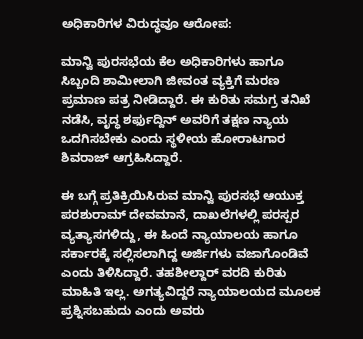ಅಧಿಕಾರಿಗಳ ವಿರುದ್ಧವೂ ಆರೋಪ:

ಮಾನ್ವಿ ಪುರಸಭೆಯ ಕೆಲ ಅಧಿಕಾರಿಗಳು ಹಾಗೂ ಸಿಬ್ಬಂದಿ ಶಾಮೀಲಾಗಿ ಜೀವಂತ ವ್ಯಕ್ತಿಗೆ ಮರಣ ಪ್ರಮಾಣ ಪತ್ರ ನೀಡಿದ್ದಾರೆ. ಈ ಕುರಿತು ಸಮಗ್ರ ತನಿಖೆ ನಡೆಸಿ, ವೃದ್ಧ ಶರ್ಫುದ್ದಿನ್ ಅವರಿಗೆ ತಕ್ಷಣ ನ್ಯಾಯ ಒದಗಿಸಬೇಕು ಎಂದು ಸ್ಥಳೀಯ ಹೋರಾಟಗಾರ ಶಿವರಾಜ್ ಆಗ್ರಹಿಸಿದ್ದಾರೆ.

ಈ ಬಗ್ಗೆ ಪ್ರತಿಕ್ರಿಯಿಸಿರುವ ಮಾನ್ವಿ ಪುರಸಭೆ ಆಯುಕ್ತ ಪರಶುರಾಮ್ ದೇವಮಾನೆ, ದಾಖಲೆಗಳಲ್ಲಿ ಪರಸ್ಪರ ವ್ಯತ್ಯಾಸಗಳಿದ್ದು, ಈ ಹಿಂದೆ ನ್ಯಾಯಾಲಯ ಹಾಗೂ ಸರ್ಕಾರಕ್ಕೆ ಸಲ್ಲಿಸಲಾಗಿದ್ದ ಅರ್ಜಿಗಳು ವಜಾಗೊಂಡಿವೆ ಎಂದು ತಿಳಿಸಿದ್ದಾರೆ. ತಹಶೀಲ್ದಾರ್ ವರದಿ ಕುರಿತು ಮಾಹಿತಿ ಇಲ್ಲ. ಅಗತ್ಯವಿದ್ದರೆ ನ್ಯಾಯಾಲಯದ ಮೂಲಕ ಪ್ರಶ್ನಿಸಬಹುದು ಎಂದು ಅವರು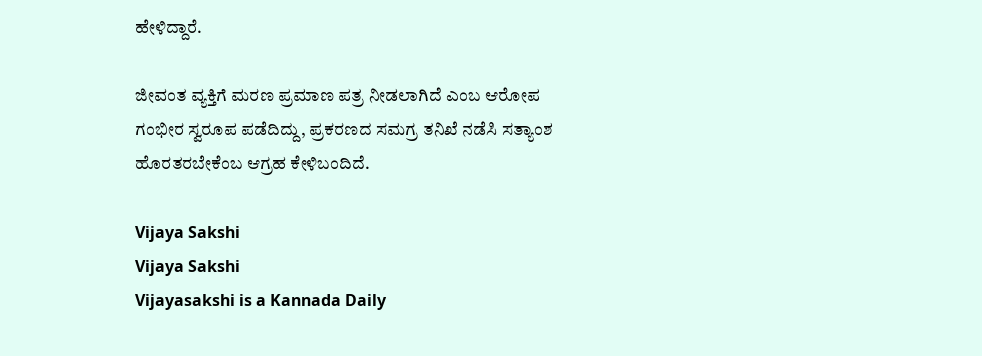ಹೇಳಿದ್ದಾರೆ.

ಜೀವಂತ ವ್ಯಕ್ತಿಗೆ ಮರಣ ಪ್ರಮಾಣ ಪತ್ರ ನೀಡಲಾಗಿದೆ ಎಂಬ ಆರೋಪ ಗಂಭೀರ ಸ್ವರೂಪ ಪಡೆದಿದ್ದು, ಪ್ರಕರಣದ ಸಮಗ್ರ ತನಿಖೆ ನಡೆಸಿ ಸತ್ಯಾಂಶ ಹೊರತರಬೇಕೆಂಬ ಆಗ್ರಹ ಕೇಳಿಬಂದಿದೆ.

Vijaya Sakshi
Vijaya Sakshi
Vijayasakshi is a Kannada Daily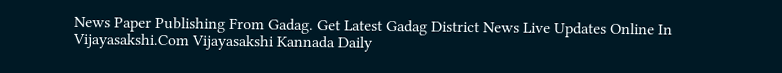News Paper Publishing From Gadag. Get Latest Gadag District News Live Updates Online In Vijayasakshi.Com Vijayasakshi Kannada Daily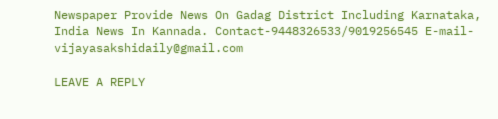Newspaper Provide News On Gadag District Including Karnataka, India News In Kannada. Contact-9448326533/9019256545 E-mail-vijayasakshidaily@gmail.com

LEAVE A REPLY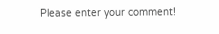Please enter your comment!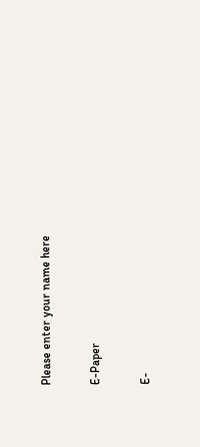Please enter your name here

E-Paper

E-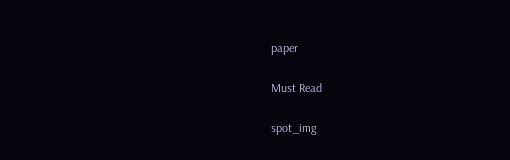paper

Must Read

spot_img